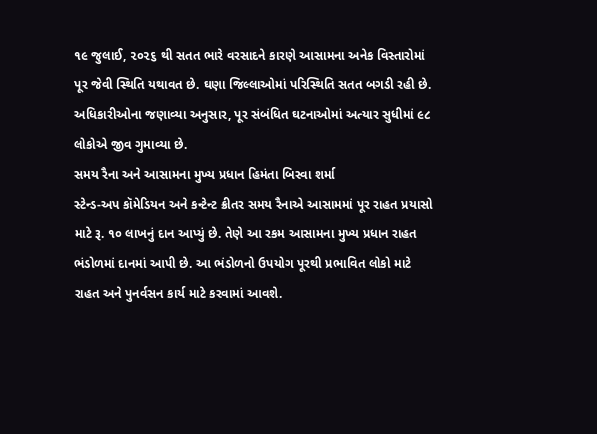૧૯ જુલાઈ, ૨૦૨૬ થી સતત ભારે વરસાદને કારણે આસામના અનેક વિસ્તારોમાં પૂર જેવી સ્થિતિ યથાવત છે. ઘણા જિલ્લાઓમાં પરિસ્થિતિ સતત બગડી રહી છે. અધિકારીઓના જણાવ્યા અનુસાર, પૂર સંબંધિત ઘટનાઓમાં અત્યાર સુધીમાં ૯૮ લોકોએ જીવ ગુમાવ્યા છે.
સમય રૈના અને આસામના મુખ્ય પ્રધાન હિમંતા બિસ્વા શર્મા
સ્ટેન્ડ-અપ કૉમેડિયન અને કન્ટેન્ટ ક્રીતર સમય રૈનાએ આસામમાં પૂર રાહત પ્રયાસો માટે રૂ. ૧૦ લાખનું દાન આપ્યું છે. તેણે આ રકમ આસામના મુખ્ય પ્રધાન રાહત ભંડોળમાં દાનમાં આપી છે. આ ભંડોળનો ઉપયોગ પૂરથી પ્રભાવિત લોકો માટે રાહત અને પુનર્વસન કાર્ય માટે કરવામાં આવશે.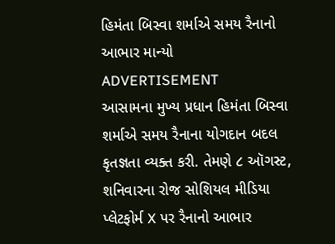હિમંતા બિસ્વા શર્માએ સમય રૈનાનો આભાર માન્યો
ADVERTISEMENT
આસામના મુખ્ય પ્રધાન હિમંતા બિસ્વા શર્માએ સમય રૈનાના યોગદાન બદલ કૃતજ્ઞતા વ્યક્ત કરી. તેમણે ૮ ઑગસ્ટ, શનિવારના રોજ સોશિયલ મીડિયા પ્લેટફોર્મ X પર રૈનાનો આભાર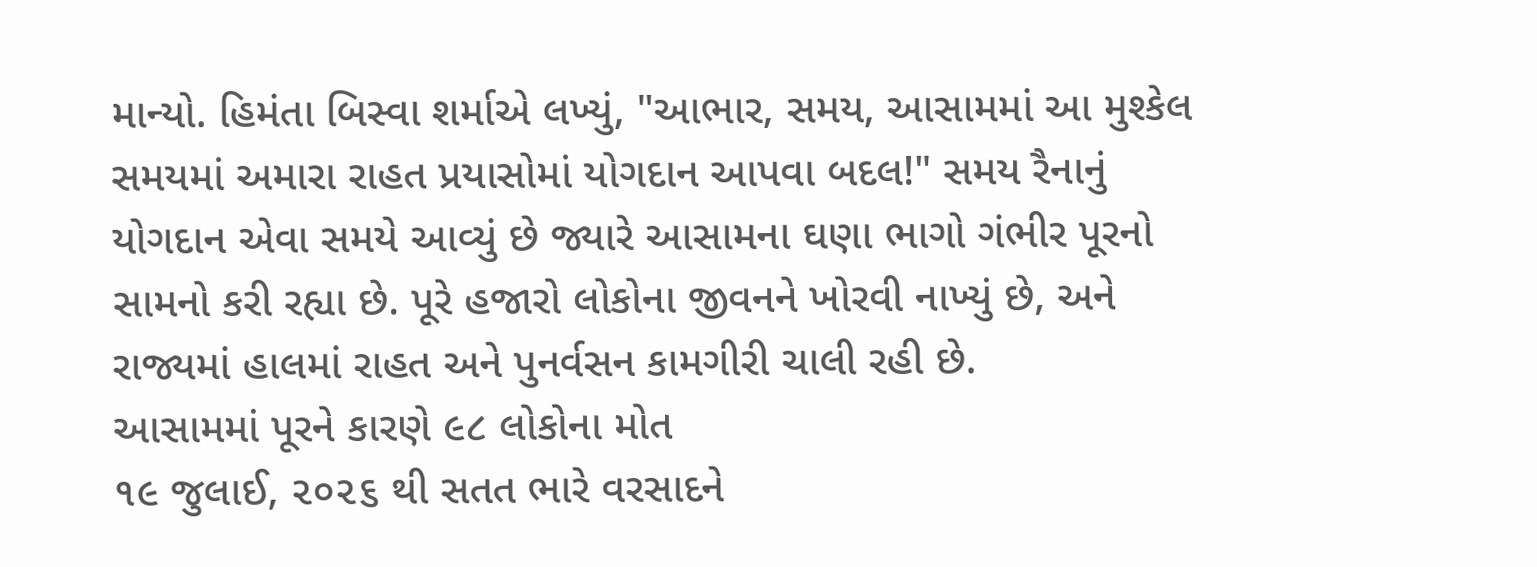માન્યો. હિમંતા બિસ્વા શર્માએ લખ્યું, "આભાર, સમય, આસામમાં આ મુશ્કેલ સમયમાં અમારા રાહત પ્રયાસોમાં યોગદાન આપવા બદલ!" સમય રૈનાનું યોગદાન એવા સમયે આવ્યું છે જ્યારે આસામના ઘણા ભાગો ગંભીર પૂરનો સામનો કરી રહ્યા છે. પૂરે હજારો લોકોના જીવનને ખોરવી નાખ્યું છે, અને રાજ્યમાં હાલમાં રાહત અને પુનર્વસન કામગીરી ચાલી રહી છે.
આસામમાં પૂરને કારણે ૯૮ લોકોના મોત
૧૯ જુલાઈ, ૨૦૨૬ થી સતત ભારે વરસાદને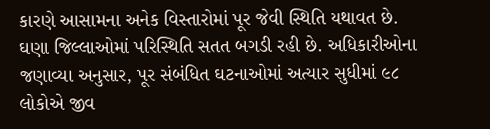કારણે આસામના અનેક વિસ્તારોમાં પૂર જેવી સ્થિતિ યથાવત છે. ઘણા જિલ્લાઓમાં પરિસ્થિતિ સતત બગડી રહી છે. અધિકારીઓના જણાવ્યા અનુસાર, પૂર સંબંધિત ઘટનાઓમાં અત્યાર સુધીમાં ૯૮ લોકોએ જીવ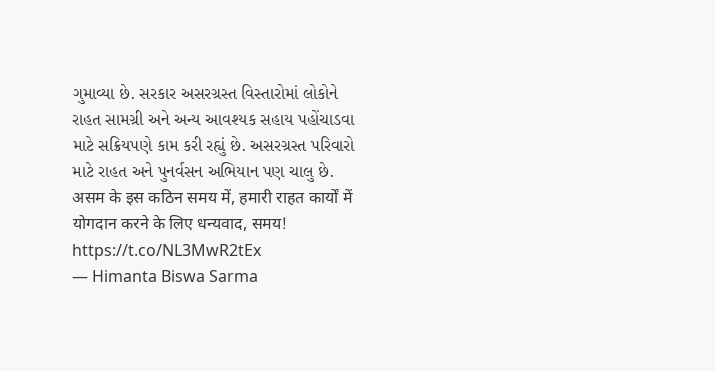ગુમાવ્યા છે. સરકાર અસરગ્રસ્ત વિસ્તારોમાં લોકોને રાહત સામગ્રી અને અન્ય આવશ્યક સહાય પહોંચાડવા માટે સક્રિયપણે કામ કરી રહ્યું છે. અસરગ્રસ્ત પરિવારો માટે રાહત અને પુનર્વસન અભિયાન પણ ચાલુ છે.
असम के इस कठिन समय में, हमारी राहत कार्यों में योगदान करने के लिए धन्यवाद, समय! https://t.co/NL3MwR2tEx
— Himanta Biswa Sarma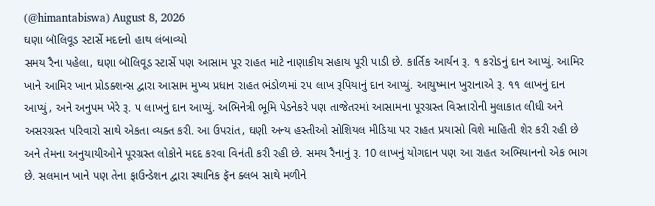(@himantabiswa) August 8, 2026
ઘણા બૉલિવૂડ સ્ટાર્સે મદદનો હાથ લંબાવ્યો
સમય રૈના પહેલા, ઘણા બૉલિવૂડ સ્ટાર્સે પણ આસામ પૂર રાહત માટે નાણાકીય સહાય પૂરી પાડી છે. કાર્તિક આર્યન રૂ. ૧ કરોડનું દાન આપ્યું. આમિર ખાને આમિર ખાન પ્રોડક્શન્સ દ્વારા આસામ મુખ્ય પ્રધાન રાહત ભંડોળમાં ૨૫ લાખ રૂપિયાનું દાન આપ્યું. આયુષ્માન ખુરાનાએ રૂ. ૧૧ લાખનું દાન આપ્યું, અને અનુપમ ખેરે રૂ. ૫ લાખનું દાન આપ્યું. અભિનેત્રી ભૂમિ પેડનેકરે પણ તાજેતરમાં આસામના પૂરગ્રસ્ત વિસ્તારોની મુલાકાત લીધી અને અસરગ્રસ્ત પરિવારો સાથે એકતા વ્યક્ત કરી. આ ઉપરાંત, ઘણી અન્ય હસ્તીઓ સોશિયલ મીડિયા પર રાહત પ્રયાસો વિશે માહિતી શેર કરી રહી છે અને તેમના અનુયાયીઓને પૂરગ્રસ્ત લોકોને મદદ કરવા વિનંતી કરી રહી છે. સમય રૈનાનું રૂ. 10 લાખનું યોગદાન પણ આ રાહત અભિયાનનો એક ભાગ છે. સલમાન ખાને પણ તેના ફાઉન્ડેશન દ્વારા સ્થાનિક ફૅન ક્લબ સાથે મળીને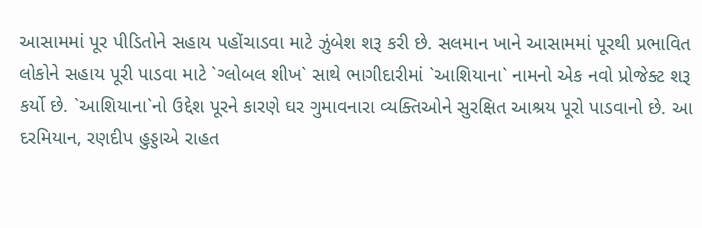આસામમાં પૂર પીડિતોને સહાય પહોંચાડવા માટે ઝુંબેશ શરૂ કરી છે. સલમાન ખાને આસામમાં પૂરથી પ્રભાવિત લોકોને સહાય પૂરી પાડવા માટે `ગ્લોબલ શીખ` સાથે ભાગીદારીમાં `આશિયાના` નામનો એક નવો પ્રોજેક્ટ શરૂ કર્યો છે. `આશિયાના`નો ઉદ્દેશ પૂરને કારણે ઘર ગુમાવનારા વ્યક્તિઓને સુરક્ષિત આશ્રય પૂરો પાડવાનો છે. આ દરમિયાન, રણદીપ હુડ્ડાએ રાહત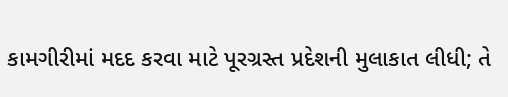કામગીરીમાં મદદ કરવા માટે પૂરગ્રસ્ત પ્રદેશની મુલાકાત લીધી; તે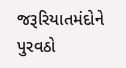જરૂરિયાતમંદોને પુરવઠો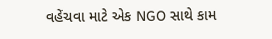વહેંચવા માટે એક NGO સાથે કામ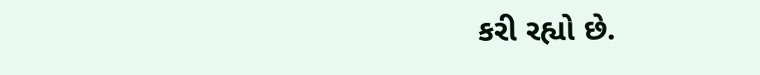કરી રહ્યો છે.